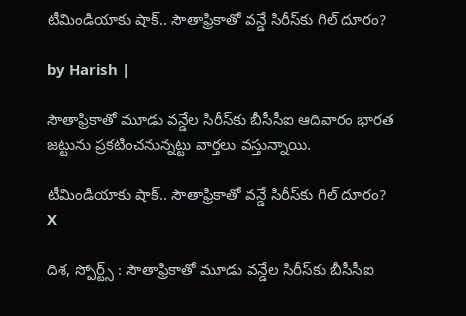టీమిండియాకు షాక్.. సౌతాఫ్రికాతో వన్డే సిరీస్‌కు గిల్ దూరం?

by Harish |

సౌతాఫ్రికాతో మూడు వన్డేల సిరీస్‌కు బీసీసీఐ ఆదివారం భారత జట్టును ప్రకటించనున్నట్టు వార్తలు వస్తున్నాయి.

టీమిండియాకు షాక్.. సౌతాఫ్రికాతో వన్డే సిరీస్‌కు గిల్ దూరం?
X

దిశ, స్పోర్ట్స్ : సౌతాఫ్రికాతో మూడు వన్డేల సిరీస్‌కు బీసీసీఐ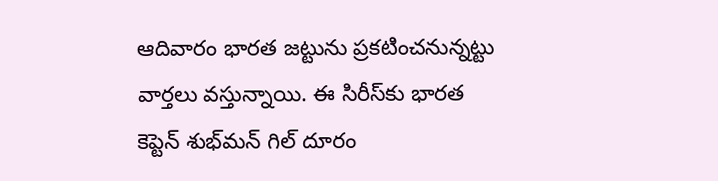ఆదివారం భారత జట్టును ప్రకటించనున్నట్టు వార్తలు వస్తున్నాయి. ఈ సిరీస్‌కు భారత కెప్టెన్ శుభ్‌మన్ గిల్ దూరం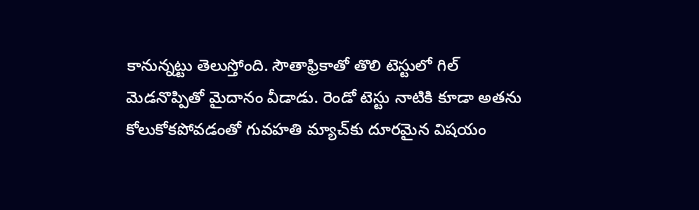కానున్నట్టు తెలుస్తోంది. సౌతాఫ్రికాతో తొలి టెస్టులో గిల్ మెడనొప్పితో మైదానం వీడాడు. రెండో టెస్టు నాటికి కూడా అతను కోలుకోకపోవడంతో గువహతి మ్యాచ్‌కు దూరమైన విషయం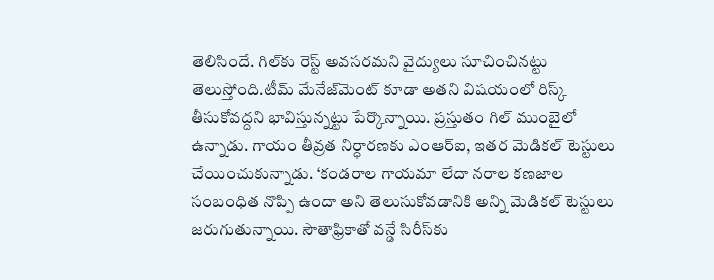తెలిసిందే. గిల్‌కు రెస్ట్ అవసరమని వైద్యులు సూచించినట్టు తెలుస్తోంది.టీమ్ మేనేజ్‌మెంట్ కూడా అతని విషయంలో రిస్క్ తీసుకోవద్దని భావిస్తున్నట్టు పేర్కొన్నాయి. ప్రస్తుతం గిల్ ముంబైలో ఉన్నాడు. గాయం తీవ్రత నిర్ధారణకు ఎంఆర్‌ఐ, ఇతర మెడికల్ టెస్టులు చేయించుకున్నాడు. ‘కండరాల గాయమా లేదా నరాల కణజాల సంబంధిత నొప్పి ఉందా అని తెలుసుకోవడానికి అన్ని మెడికల్ టెస్టులు జరుగుతున్నాయి. సౌతాఫ్రికాతో వన్డే సిరీస్‌కు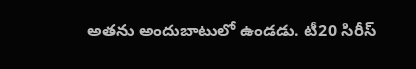అతను అందుబాటులో ఉండడు. టీ20 సిరీస్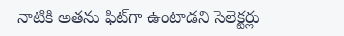నాటికి అతను ఫిట్‌గా ఉంటాడని సెలెక్టర్లు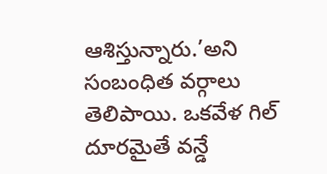ఆశిస్తున్నారు.’అని సంబంధిత వర్గాలు తెలిపాయి. ఒకవేళ గిల్ దూరమైతే వన్డే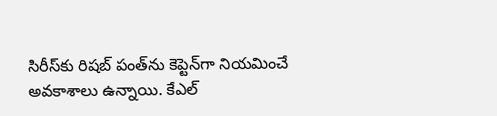సిరీస్‌కు రిషబ్ పంత్‌ను కెప్టెన్‌గా నియమించే అవకాశాలు ఉన్నాయి. కేఎల్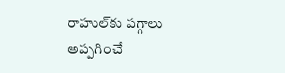రాహుల్‌‌‌‌కు పగ్గాలు అప్పగించే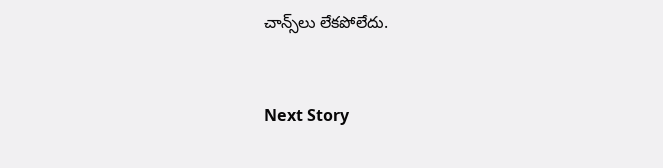చాన్స్‌లు లేకపోలేదు.


Next Story